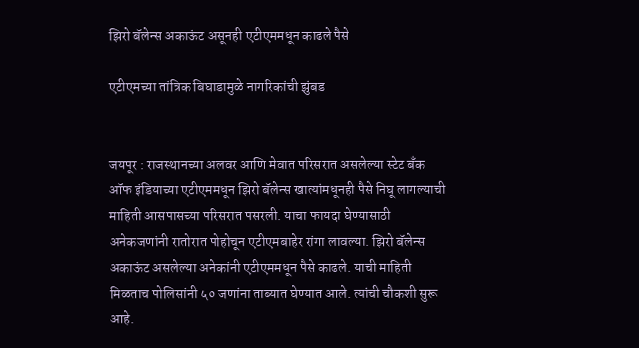झिरो बॅलेन्स अकाऊंट असूनही एटीएममधून काढले पैसे

एटीएमच्या तांत्रिक बिघाडामुळे नागरिकांची झुंबड


जयपूर : राजस्थानच्या अलवर आणि मेवात परिसरात असलेल्या स्टेट बँक ऑफ इंडियाच्या एटीएममधून झिरो बॅलेन्स खात्यांमधूनही पैसे निघू लागल्याची माहिती आसपासच्या परिसरात पसरली. याचा फायदा घेण्यासाठी अनेकजणांनी रातोरात पोहोचून एटीएमबाहेर रांगा लावल्या. झिरो बॅलेन्स अकाऊंट असलेल्या अनेकांनी एटीएममधून पैसे काढले. याची माहिती मिळताच पोलिसांनी ५० जणांना ताब्यात घेण्यात आले. त्यांची चौकशी सुरू आहे.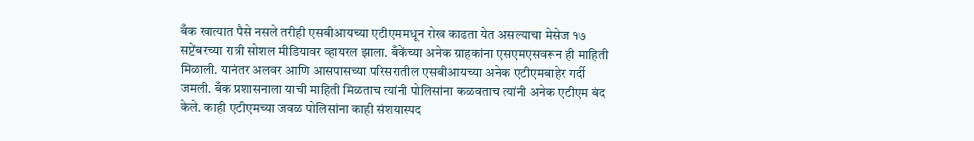बँक खात्यात पैसे नसले तरीही एसबीआयच्या एटीएममधून रोख काढता येत असल्याचा मेसेज १७ सप्टेंबरच्या रात्री सोशल मीडियावर व्हायरल झाला. बँकेंच्या अनेक ग्राहकांना एसएमएसवरून ही माहिती मिळाली. यानंतर अलवर आणि आसपासच्या परिसरातील एसबीआयच्या अनेक एटीएमबाहेर गर्दी जमली. बँक प्रशासनाला याची माहिती मिळताच त्यांनी पोलिसांना कळवताच त्यांनी अनेक एटीएम बंद केले. काही एटीएमच्या जवळ पोलिसांना काही संशयास्पद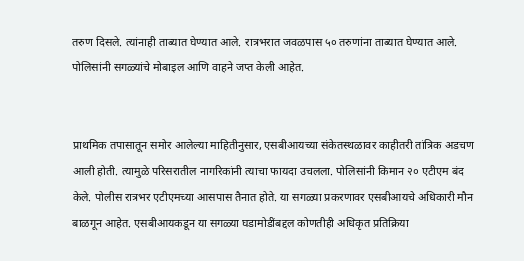तरुण दिसले. त्यांनाही ताब्यात घेण्यात आले. रात्रभरात जवळपास ५० तरुणांना ताब्यात घेण्यात आले. पोलिसांनी सगळ्यांचे मोबाइल आणि वाहने जप्त केली आहेत.


प्राथमिक तपासातून समोर आलेल्या माहितीनुसार, एसबीआयच्या संकेतस्थळावर काहीतरी तांत्रिक अडचण आली होती. त्यामुळे परिसरातील नागरिकांनी त्याचा फायदा उचलला. पोलिसांनी किमान २० एटीएम बंद केले. पोलीस रात्रभर एटीएमच्या आसपास तैनात होते. या सगळ्या प्रकरणावर एसबीआयचे अधिकारी मौन बाळगून आहेत. एसबीआयकडून या सगळ्या घडामोडींबद्दल कोणतीही अधिकृत प्रतिक्रिया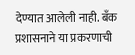देण्यात आलेली नाही. बँक प्रशासनाने या प्रकरणाची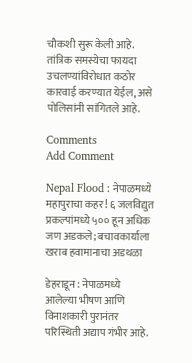चौकशी सुरू केली आहे. तांत्रिक समस्येचा फायदा उचलण्यांविरोधात कठोर कारवाई करण्यात येईल, असे पोलिसांनी सांगितले आहे.

Comments
Add Comment

Nepal Flood : नेपाळमध्ये महापुराचा कहर! ६ जलविद्युत प्रकल्पांमध्ये ५०० हून अधिक जण अडकले; बचावकार्याला खराब हवामानाचा अडथळा

डेहराडून : नेपाळमध्ये आलेल्या भीषण आणि विनाशकारी पुरानंतर परिस्थिती अद्याप गंभीर आहे.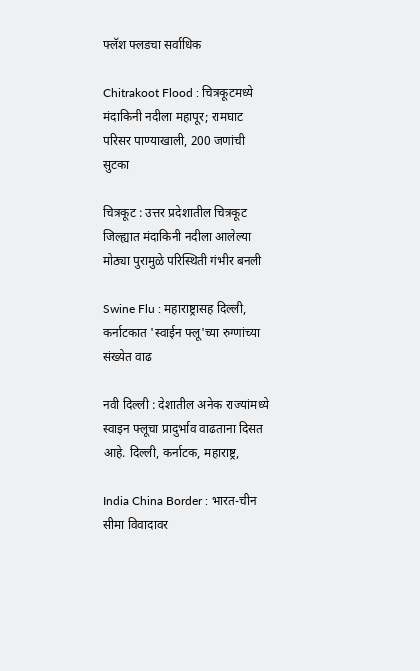फ्लॅश फ्लडचा सर्वाधिक

Chitrakoot Flood : चित्रकूटमध्ये मंदाकिनी नदीला महापूर; रामघाट परिसर पाण्याखाली, 200 जणांची सुटका

चित्रकूट : उत्तर प्रदेशातील चित्रकूट जिल्ह्यात मंदाकिनी नदीला आलेल्या मोठ्या पुरामुळे परिस्थिती गंभीर बनली

Swine Flu : महाराष्ट्रासह दिल्ली, कर्नाटकात 'स्वाईन फ्लू'च्या रुग्णांच्या संख्येत वाढ

नवी दिल्ली : देशातील अनेक राज्यांमध्ये स्वाइन फ्लूचा प्रादुर्भाव वाढताना दिसत आहे. दिल्ली, कर्नाटक, महाराष्ट्र,

India China Border : भारत-चीन सीमा विवादावर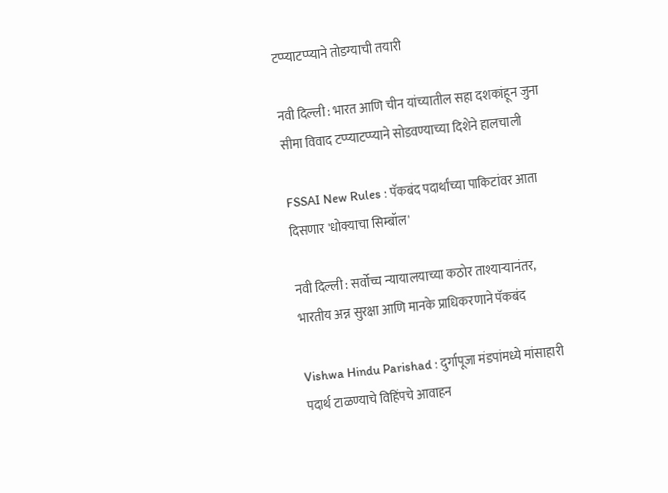टप्प्याटप्प्याने तोडग्याची तयारी

नवी दिल्ली : भारत आणि चीन यांच्यातील सहा दशकांहून जुना सीमा विवाद टप्प्याटप्प्याने सोडवण्याच्या दिशेने हालचाली

FSSAI New Rules : पॅकबंद पदार्थांच्या पाकिटांवर आता दिसणार 'धोक्याचा सिम्बॉल'

नवी दिल्ली : सर्वोच्च न्यायालयाच्या कठोर ताश्याऱ्यानंतर, भारतीय अन्न सुरक्षा आणि मानके प्राधिकरणाने पॅकबंद

Vishwa Hindu Parishad : दुर्गापूजा मंडपांमध्ये मांसाहारी पदार्थ टाळण्याचे विहिंपचे आवाहन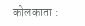कोलकाता :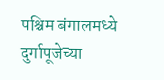पश्चिम बंगालमध्ये दुर्गापूजेच्या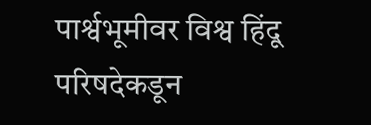पार्श्वभूमीवर विश्व हिंदू परिषदेकडून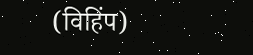(विहिंप)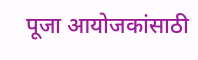पूजा आयोजकांसाठी